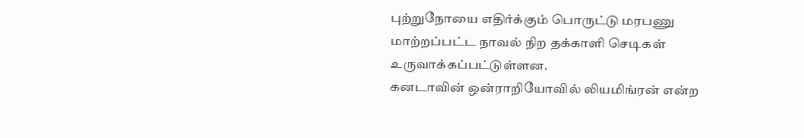புற்றுநோயை எதிர்க்கும் பொருட்டு மரபணு மாற்றப்பட்ட நாவல் நிற தக்காளி செடிகள் உருவாக்கப்பட்டுள்ளன.
கனடாவின் ஒன்ராறியோவில் லியமிங்ரன் என்ற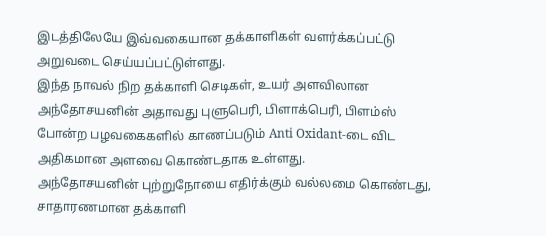இடத்திலேயே இவ்வகையான தக்காளிகள் வளர்க்கப்பட்டு அறுவடை செய்யப்பட்டுள்ளது.
இந்த நாவல் நிற தக்காளி செடிகள், உயர் அளவிலான அந்தோசயனின் அதாவது புளுபெரி, பிளாக்பெரி, பிளம்ஸ் போன்ற பழவகைகளில் காணப்படும் Anti Oxidant-டை விட அதிகமான அளவை கொண்டதாக உள்ளது.
அந்தோசயனின் புற்றுநோயை எதிர்க்கும் வல்லமை கொண்டது, சாதாரணமான தக்காளி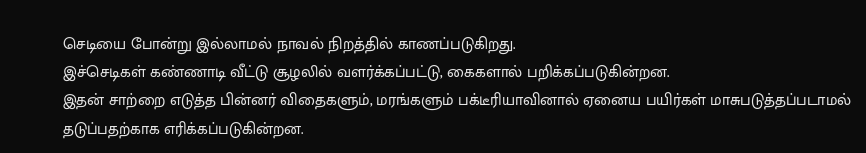செடியை போன்று இல்லாமல் நாவல் நிறத்தில் காணப்படுகிறது.
இச்செடிகள் கண்ணாடி வீட்டு சூழலில் வளர்க்கப்பட்டு, கைகளால் பறிக்கப்படுகின்றன.
இதன் சாற்றை எடுத்த பின்னர் விதைகளும், மரங்களும் பக்டீரியாவினால் ஏனைய பயிர்கள் மாசுபடுத்தப்படாமல் தடுப்பதற்காக எரிக்கப்படுகின்றன.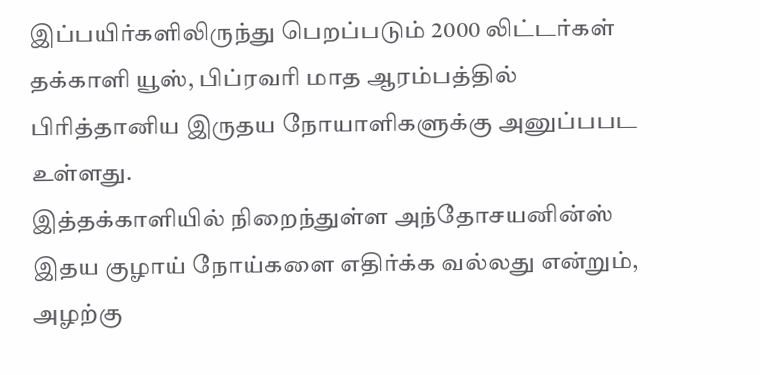இப்பயிர்களிலிருந்து பெறப்படும் 2000 லிட்டர்கள் தக்காளி யூஸ், பிப்ரவரி மாத ஆரம்பத்தில் பிரித்தானிய இருதய நோயாளிகளுக்கு அனுப்பபட உள்ளது.
இத்தக்காளியில் நிறைந்துள்ள அந்தோசயனின்ஸ் இதய குழாய் நோய்களை எதிர்க்க வல்லது என்றும், அழற்கு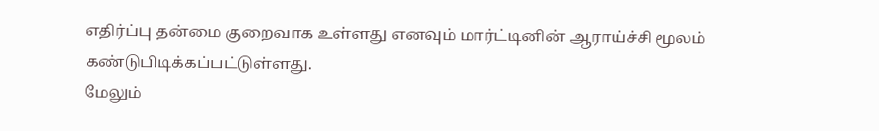எதிர்ப்பு தன்மை குறைவாக உள்ளது எனவும் மார்ட்டினின் ஆராய்ச்சி மூலம் கண்டுபிடிக்கப்பட்டுள்ளது.
மேலும்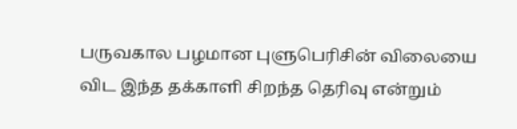பருவகால பழமான புளுபெரிசின் விலையை விட இந்த தக்காளி சிறந்த தெரிவு என்றும்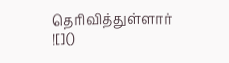தெரிவித்துள்ளார்
![]()